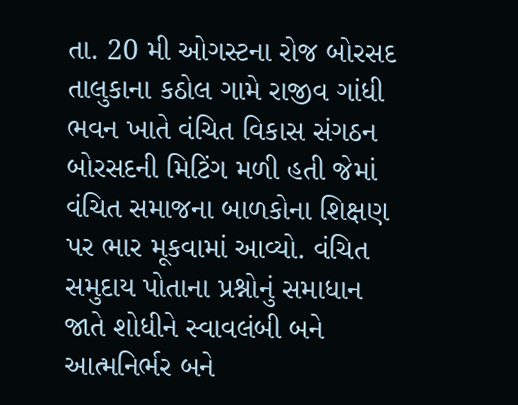તા. 20 મી ઓગસ્ટના રોજ બોરસદ તાલુકાના કઠોલ ગામે રાજીવ ગાંધી ભવન ખાતે વંચિત વિકાસ સંગઠન બોરસદની મિટિંગ મળી હતી જેમાં વંચિત સમાજના બાળકોના શિક્ષણ પર ભાર મૂકવામાં આવ્યો. વંચિત સમુદાય પોતાના પ્રશ્નોનું સમાધાન જાતે શોધીને સ્વાવલંબી બને આત્મનિર્ભર બને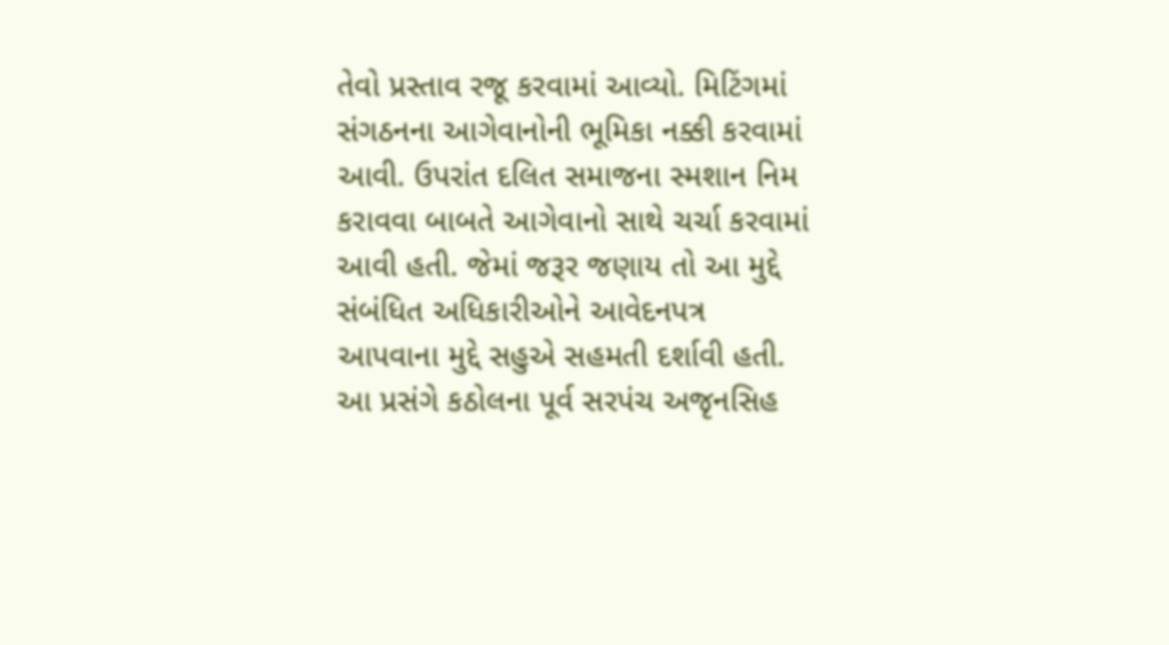તેવો પ્રસ્તાવ રજૂ કરવામાં આવ્યો. મિટિંગમાં સંગઠનના આગેવાનોની ભૂમિકા નક્કી કરવામાં આવી. ઉપરાંત દલિત સમાજના સ્મશાન નિમ કરાવવા બાબતે આગેવાનો સાથે ચર્ચા કરવામાં આવી હતી. જેમાં જરૂર જણાય તો આ મુદ્દે સંબંધિત અધિકારીઓને આવેદનપત્ર આપવાના મુદ્દે સહુએ સહમતી દર્શાવી હતી. આ પ્રસંગે કઠોલના પૂર્વ સરપંચ અજૃનસિહ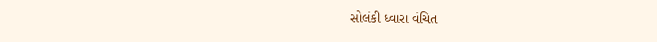સોલંકી ધ્વારા વંચિત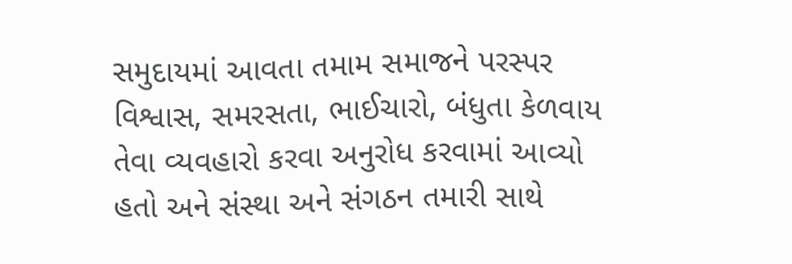સમુદાયમાં આવતા તમામ સમાજને પરસ્પર વિશ્વાસ, સમરસતા, ભાઈચારો, બંધુતા કેળવાય તેવા વ્યવહારો કરવા અનુરોધ કરવામાં આવ્યો હતો અને સંસ્થા અને સંગઠન તમારી સાથે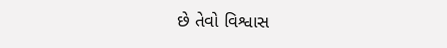છે તેવો વિશ્વાસ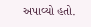અપાવ્યો હતો.